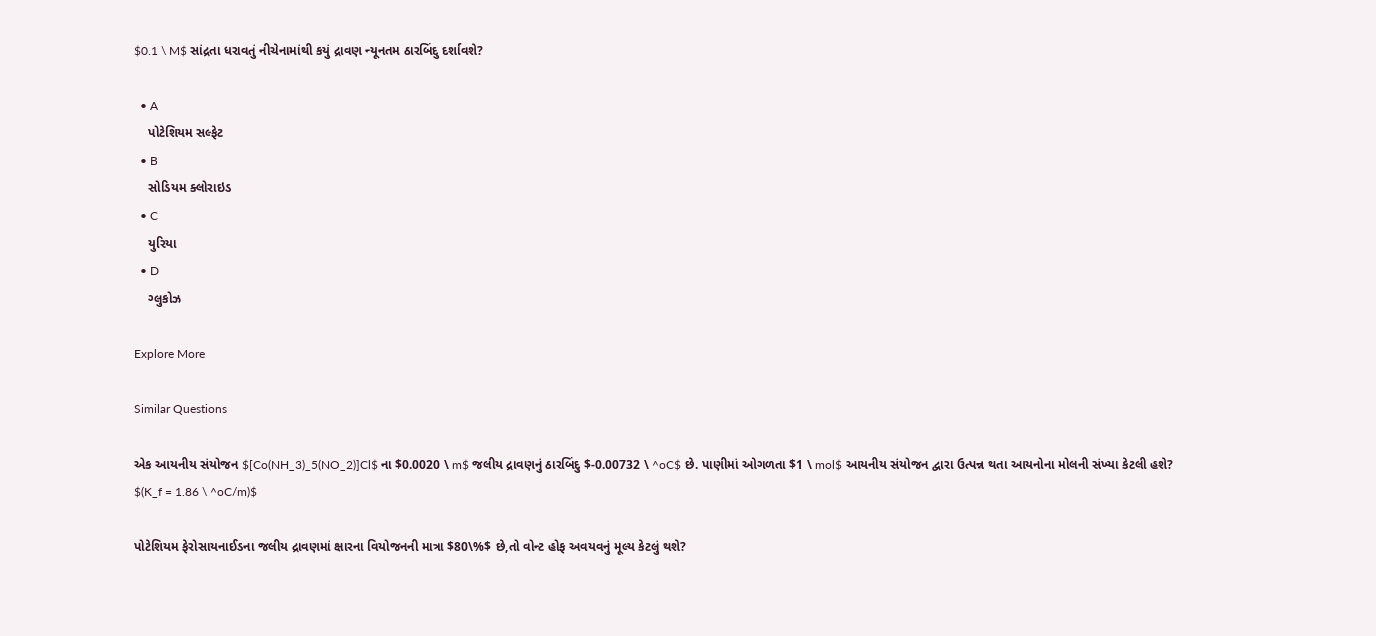$0.1 \ M$ સાંદ્રતા ધરાવતું નીચેનામાંથી કયું દ્રાવણ ન્યૂનતમ ઠારબિંદુ દર્શાવશે?

  • A
    પોટેશિયમ સલ્ફેટ
  • B
    સોડિયમ ક્લોરાઇડ
  • C
    યુરિયા
  • D
    ગ્લુકોઝ

Explore More

Similar Questions

એક આયનીય સંયોજન $[Co(NH_3)_5(NO_2)]Cl$ ના $0.0020 \ m$ જલીય દ્રાવણનું ઠારબિંદુ $-0.00732 \ ^oC$ છે. પાણીમાં ઓગળતા $1 \ mol$ આયનીય સંયોજન દ્વારા ઉત્પન્ન થતા આયનોના મોલની સંખ્યા કેટલી હશે?
$(K_f = 1.86 \ ^oC/m)$

પોટેશિયમ ફેરોસાયનાઈડના જલીય દ્રાવણમાં ક્ષારના વિયોજનની માત્રા $80\%$ છે,તો વોન્ટ હોફ અવયવનું મૂલ્ય કેટલું થશે?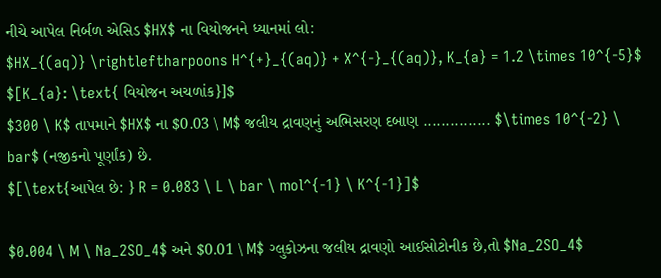નીચે આપેલ નિર્બળ એસિડ $HX$ ના વિયોજનને ધ્યાનમાં લો:
$HX_{(aq)} \rightleftharpoons H^{+}_{(aq)} + X^{-}_{(aq)}, K_{a} = 1.2 \times 10^{-5}$
$[K_{a}: \text{ વિયોજન અચળાંક}]$
$300 \ K$ તાપમાને $HX$ ના $0.03 \ M$ જલીય દ્રાવણનું અભિસરણ દબાણ ............... $\times 10^{-2} \ bar$ (નજીકનો પૂર્ણાંક) છે.
$[\text{આપેલ છે: } R = 0.083 \ L \ bar \ mol^{-1} \ K^{-1}]$

$0.004 \ M \ Na_2SO_4$ અને $0.01 \ M$ ગ્લુકોઝના જલીય દ્રાવણો આઈસોટોનીક છે,તો $Na_2SO_4$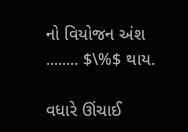નો વિયોજન અંશ ........ $\%$ થાય.

વધારે ઊંચાઈ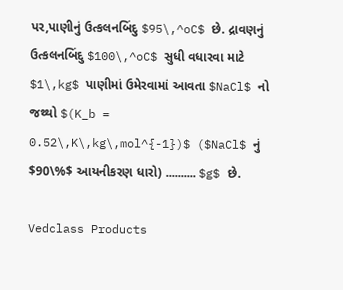પર,પાણીનું ઉત્કલનબિંદુ $95\,^oC$ છે. દ્રાવણનું ઉત્કલનબિંદુ $100\,^oC$ સુધી વધારવા માટે $1\,kg$ પાણીમાં ઉમેરવામાં આવતા $NaCl$ નો જથ્થો $(K_b = 0.52\,K\,kg\,mol^{-1})$ ($NaCl$ નું $90\%$ આયનીકરણ ધારો) .......... $g$ છે.

Vedclass Products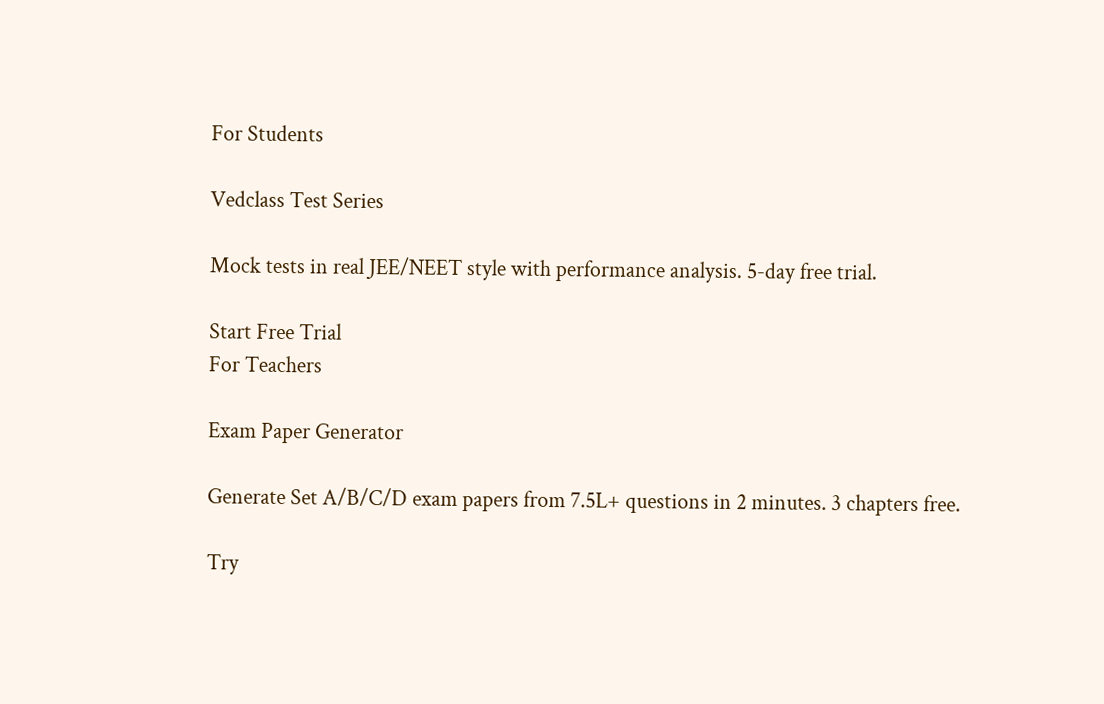For Students

Vedclass Test Series

Mock tests in real JEE/NEET style with performance analysis. 5-day free trial.

Start Free Trial
For Teachers

Exam Paper Generator

Generate Set A/B/C/D exam papers from 7.5L+ questions in 2 minutes. 3 chapters free.

Try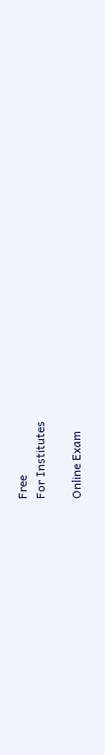Free
For Institutes

Online Exam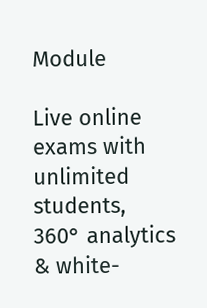Module

Live online exams with unlimited students, 360° analytics & white-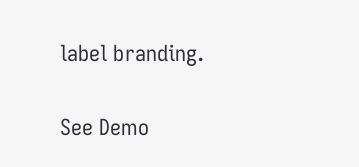label branding.

See Demo